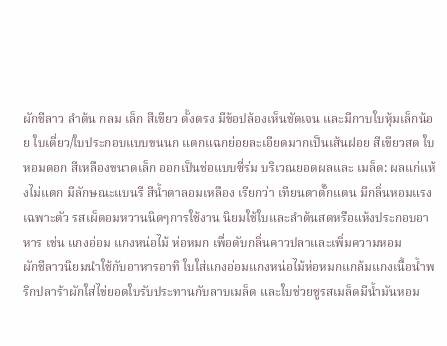ผักชีลาว ลำต้น กลม เล็ก สีเขียว ตั้งตรง มีข้อปล้องเห็นชัดเจน และมีกาบใบหุ้มเล็กน้อย ใบเดี่ยว/ใบประกอบแบบขนนก แตกแฉกย่อยละเอียดมากเป็นเส้นฝอย สีเขียวสด ใบหอมดอก สีเหลืองขนาดเล็ก ออกเป็นช่อแบบซี่ร่ม บริเวณยอดผลและ เมล็ด: ผลแก่แห้งไม่แตก มีลักษณะแบนรี สีน้ำตาลอมเหลือง เรียกว่า เทียนตาตั๊กแตน มีกลิ่นหอมแรงเฉพาะตัว รสเผ็ดอมหวานนิดๆการใช้งาน นิยมใช้ใบและลำต้นสดหรือแห้งประกอบอาหาร เช่น แกงอ่อม แกงหน่อไม้ ห่อหมก เพื่อดับกลิ่นคาวปลาและเพิ่มความหอม
ผักชีลาวนิยมนำใช้กับอาหารอาทิ ใบใส่แกงอ่อมแกงหน่อไม้ห่อหมกแกล้มแกงเนื้อน้ำพริกปลาร้าผักใส่ไข่ยอดใบรับประทานกับลาบเมล็ด และใบช่วยชูรสเมล็ดมีน้ำมันหอม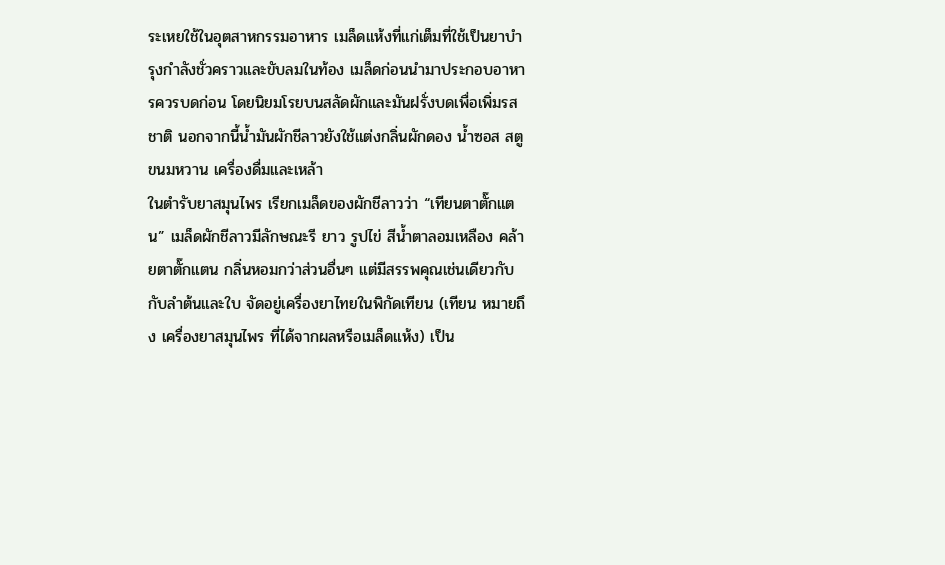ระเหยใช้ในอุตสาหกรรมอาหาร เมล็ดแห้งที่แก่เต็มที่ใช้เป็นยาบำรุงกำลังชั่วคราวและขับลมในท้อง เมล็ดก่อนนำมาประกอบอาหารควรบดก่อน โดยนิยมโรยบนสลัดผักและมันฝรั่งบดเพื่อเพิ่มรสชาติ นอกจากนี้น้ำมันผักชีลาวยังใช้แต่งกลิ่นผักดอง น้ำซอส สตู ขนมหวาน เครื่องดื่มและเหล้า
ในตำรับยาสมุนไพร เรียกเมล็ดของผักชีลาวว่า “เทียนตาตั๊กแตน” เมล็ดผักชีลาวมีลักษณะรี ยาว รูปไข่ สีน้ำตาลอมเหลือง คล้ายตาตั๊กแตน กลิ่นหอมกว่าส่วนอื่นๆ แต่มีสรรพคุณเช่นเดียวกับกับลำต้นและใบ จัดอยู่เครื่องยาไทยในพิกัดเทียน (เทียน หมายถึง เครื่องยาสมุนไพร ที่ได้จากผลหรือเมล็ดแห้ง) เป็น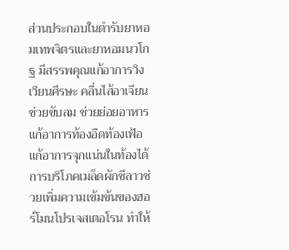ส่วนประกอบในตำรับยาหอมเทพจิตรและยาหอมนวโกฐ มีสรรพคุณแก้อาการวิงเวียนศีรษะ คลื่นไส้อาเจียน ช่วยขับลม ช่วยย่อยอาหาร แก้อาการท้องอืดท้องเฟ้อ แก้อาการจุกแน่นในท้องได้
การบริโภคเมล็ดผักชีลาวช่วยเพิ่มความเข้มข้นของฮอร์โมนโปรเจสเตอโรน ทำให้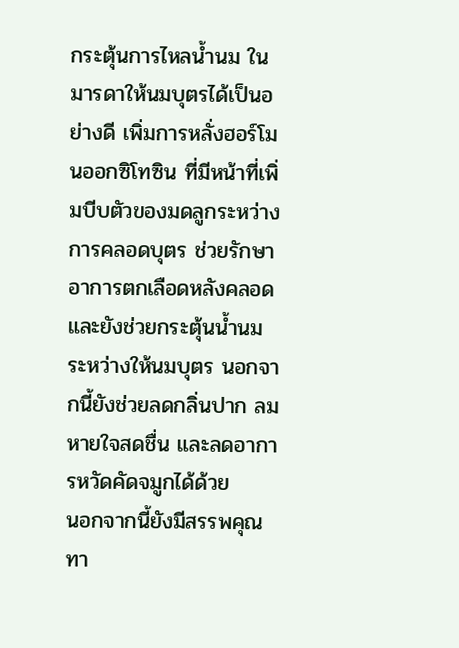กระตุ้นการไหลน้ำนม ในมารดาให้นมบุตรได้เป็นอย่างดี เพิ่มการหลั่งฮอร์โมนออกซิโทซิน ที่มีหน้าที่เพิ่มบีบตัวของมดลูกระหว่างการคลอดบุตร ช่วยรักษาอาการตกเลือดหลังคลอด และยังช่วยกระตุ้นน้ำนมระหว่างให้นมบุตร นอกจากนี้ยังช่วยลดกลิ่นปาก ลมหายใจสดชื่น และลดอาการหวัดคัดจมูกได้ด้วย
นอกจากนี้ยังมีสรรพคุณทา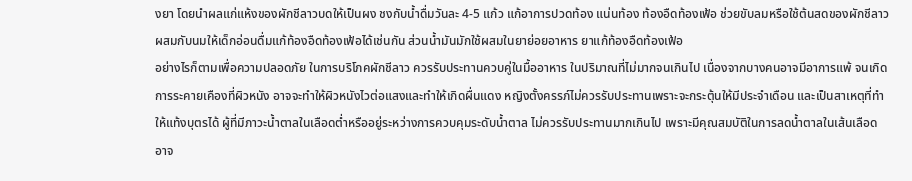งยา โดยนำผลแก่แห้งของผักชีลาวบดให้เป็นผง ชงกับน้ำดื่มวันละ 4-5 แก้ว แก้อาการปวดท้อง แน่นท้อง ท้องอืดท้องเฟ้อ ช่วยขับลมหรือใช้ต้นสดของผักชีลาวผสมกับนมให้เด็กอ่อนดื่มแก้ท้องอืดท้องเฟ้อได้เช่นกัน ส่วนน้ำมันมักใช้ผสมในยาย่อยอาหาร ยาแก้ท้องอืดท้องเฟ้อ
อย่างไรก็ตามเพื่อความปลอดภัย ในการบริโภคผักชีลาว ควรรับประทานควบคู่ในมื้ออาหาร ในปริมาณที่ไม่มากจนเกินไป เนื่องจากบางคนอาจมีอาการแพ้ จนเกิดการระคายเคืองที่ผิวหนัง อาจจะทำให้ผิวหนังไวต่อแสงและทำให้เกิดผื่นแดง หญิงตั้งครรภ์ไม่ควรรับประทานเพราะจะกระตุ้นให้มีประจำเดือน และเป็นสาเหตุที่ทำให้แท้งบุตรได้ ผู้ที่มีภาวะน้ำตาลในเลือดต่ำหรืออยู่ระหว่างการควบคุมระดับน้ำตาล ไม่ควรรับประทานมากเกินไป เพราะมีคุณสมบัติในการลดน้ำตาลในเส้นเลือด อาจ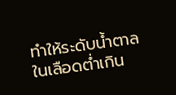ทำให้ระดับน้ำตาลในเลือดต่ำเกิน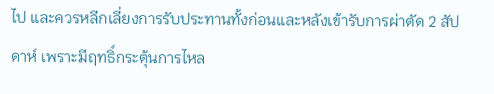ไป และควรหลีกเลี่ยงการรับประทานทั้งก่อนและหลังเข้ารับการผ่าตัด 2 สัปดาห์ เพราะมีฤทธิ์กระตุ้นการไหล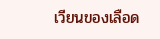เวียนของเลือด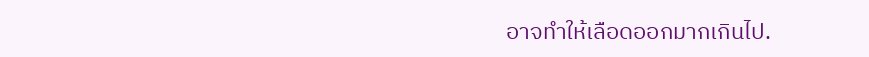อาจทำให้เลือดออกมากเกินไป.